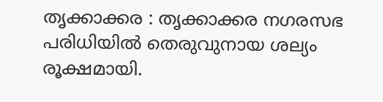തൃക്കാക്കര : തൃക്കാക്കര നഗരസഭ പരിധിയിൽ തെരുവുനായ ശല്യം രൂക്ഷമായി.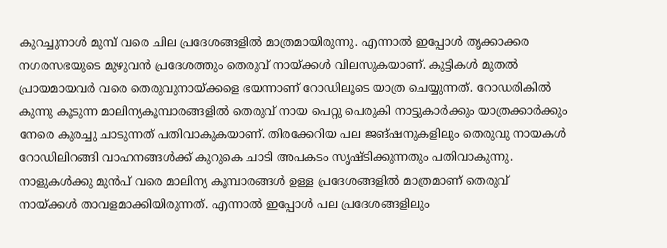കുറച്ചുനാൾ മുമ്പ് വരെ ചില പ്രദേശങ്ങളിൽ മാത്രമായിരുന്നു. എന്നാൽ ഇപ്പോൾ തൃക്കാക്കര നഗരസഭയുടെ മുഴുവൻ പ്രദേശത്തും തെരുവ് നായ്ക്കൾ വിലസുകയാണ്. കുട്ടികൾ മുതൽ പ്രായമായവർ വരെ തെരുവുനായ്ക്കളെ ഭയന്നാണ് റോഡിലൂടെ യാത്ര ചെയ്യുന്നത്. റോഡരികിൽ കുന്നു കൂടുന്ന മാലിന്യകൂമ്പാരങ്ങളിൽ തെരുവ് നായ പെറ്റു പെരുകി നാട്ടുകാർക്കും യാത്രക്കാർക്കും നേരെ കുരച്ചു ചാടുന്നത് പതിവാകുകയാണ്. തിരക്കേറിയ പല ജങ്ഷനുകളിലും തെരുവു നായകൾ റോഡിലിറങ്ങി വാഹനങ്ങൾക്ക് കുറുകെ ചാടി അപകടം സൃഷ്ടിക്കുന്നതും പതിവാകുന്നു. നാളുകൾക്കു മുൻപ് വരെ മാലിന്യ കൂമ്പാരങ്ങൾ ഉള്ള പ്രദേശങ്ങളിൽ മാത്രമാണ് തെരുവ് നായ്ക്കൾ താവളമാക്കിയിരുന്നത്. എന്നാൽ ഇപ്പോൾ പല പ്രദേശങ്ങളിലും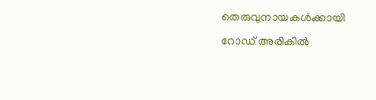തെരുവുനായകൾക്കായി റോഡ് അരികിൽ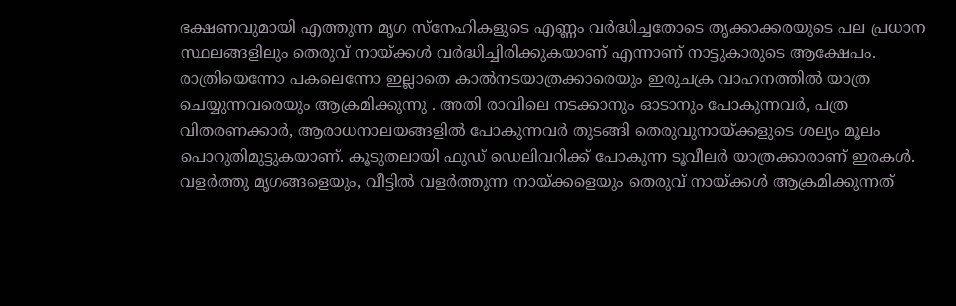ഭക്ഷണവുമായി എത്തുന്ന മൃഗ സ്നേഹികളുടെ എണ്ണം വർദ്ധിച്ചതോടെ തൃക്കാക്കരയുടെ പല പ്രധാന സ്ഥലങ്ങളിലും തെരുവ് നായ്ക്കൾ വർദ്ധിച്ചിരിക്കുകയാണ് എന്നാണ് നാട്ടുകാരുടെ ആക്ഷേപം. രാത്രിയെന്നോ പകലെന്നോ ഇല്ലാതെ കാൽനടയാത്രക്കാരെയും ഇരുചക്ര വാഹനത്തിൽ യാത്ര ചെയ്യുന്നവരെയും ആക്രമിക്കുന്നു . അതി രാവിലെ നടക്കാനും ഓടാനും പോകുന്നവർ, പത്ര വിതരണക്കാർ, ആരാധനാലയങ്ങളിൽ പോകുന്നവർ തുടങ്ങി തെരുവുനായ്ക്കളുടെ ശല്യം മൂലം പൊറുതിമുട്ടുകയാണ്. കൂടുതലായി ഫുഡ് ഡെലിവറിക്ക് പോകുന്ന ടൂവീലർ യാത്രക്കാരാണ് ഇരകൾ. വളർത്തു മൃഗങ്ങളെയും, വീട്ടിൽ വളർത്തുന്ന നായ്ക്കളെയും തെരുവ് നായ്ക്കൾ ആക്രമിക്കുന്നത്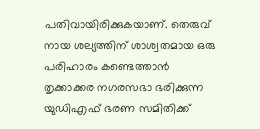പതിവായിരിക്കുകയാണ്. തെരുവ് നായ ശല്യത്തിന് ശാശ്വതമായ ഒരു പരിഹാരം കണ്ടെത്താൻ തൃക്കാക്കര നഗരസഭാ ഭരിക്കുന്ന യുഡിഎഫ് ഭരണ സമിതിക്ക്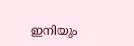ഇനിയും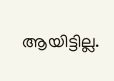ആയിട്ടില്ല.